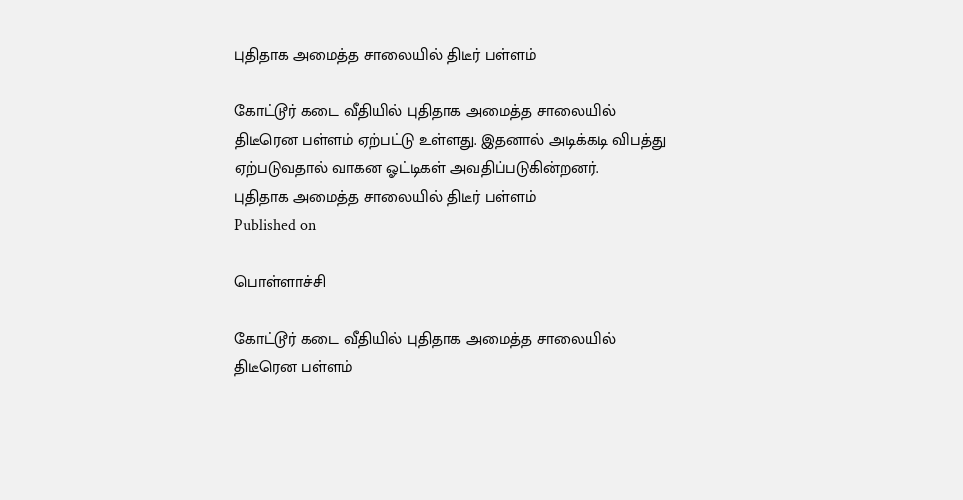புதிதாக அமைத்த சாலையில் திடீர் பள்ளம்

கோட்டூர் கடை வீதியில் புதிதாக அமைத்த சாலையில் திடீரென பள்ளம் ஏற்பட்டு உள்ளது. இதனால் அடிக்கடி விபத்து ஏற்படுவதால் வாகன ஓட்டிகள் அவதிப்படுகின்றனர்.
புதிதாக அமைத்த சாலையில் திடீர் பள்ளம்
Published on

பொள்ளாச்சி

கோட்டூர் கடை வீதியில் புதிதாக அமைத்த சாலையில் திடீரென பள்ளம்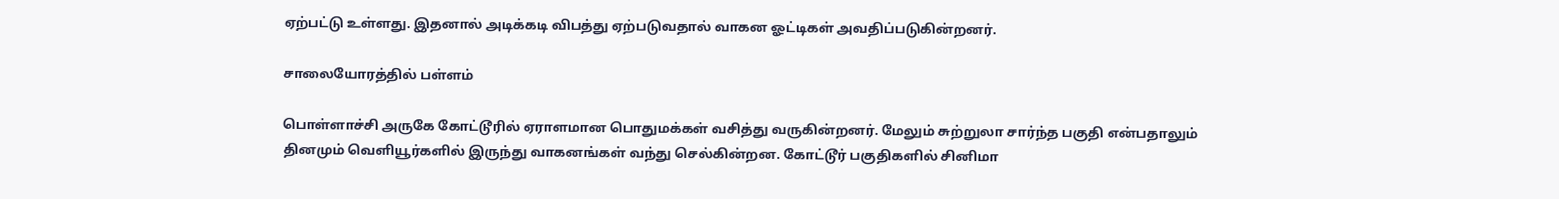ஏற்பட்டு உள்ளது. இதனால் அடிக்கடி விபத்து ஏற்படுவதால் வாகன ஓட்டிகள் அவதிப்படுகின்றனர்.

சாலையோரத்தில் பள்ளம்

பொள்ளாச்சி அருகே கோட்டூரில் ஏராளமான பொதுமக்கள் வசித்து வருகின்றனர். மேலும் சுற்றுலா சார்ந்த பகுதி என்பதாலும் தினமும் வெளியூர்களில் இருந்து வாகனங்கள் வந்து செல்கின்றன. கோட்டூர் பகுதிகளில் சினிமா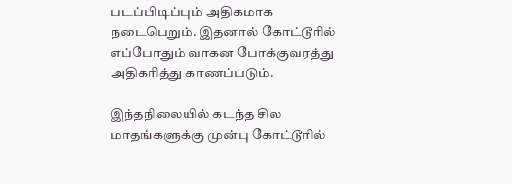படப்பிடிப்பும் அதிகமாக நடைபெறும். இதனால் கோட்டூரில் எப்போதும் வாகன போக்குவரத்து அதிகரித்து காணப்படும்.

இந்தநிலையில் கடந்த சில மாதங்களுக்கு முன்பு கோட்டூரில்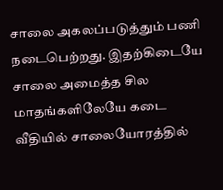சாலை அகலப்படுத்தும் பணி நடைபெற்றது. இதற்கிடையே சாலை அமைத்த சில மாதங்களிலேயே கடை வீதியில் சாலையோரத்தில்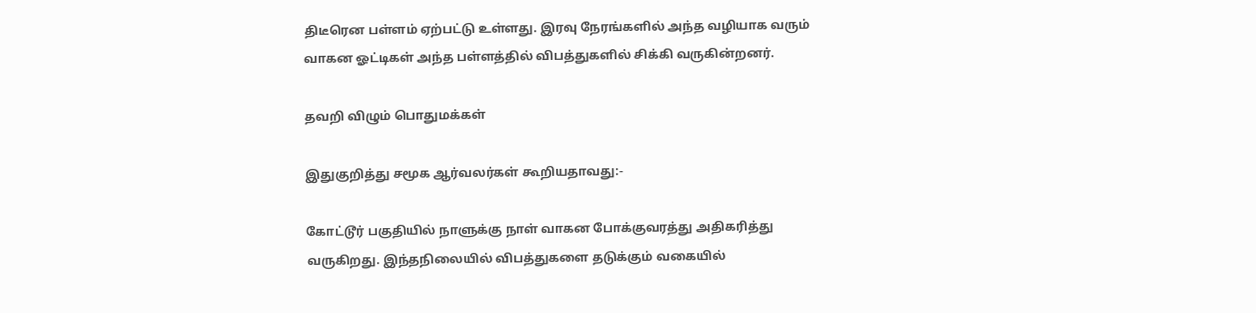திடீரென பள்ளம் ஏற்பட்டு உள்ளது. இரவு நேரங்களில் அந்த வழியாக வரும் வாகன ஓட்டிகள் அந்த பள்ளத்தில் விபத்துகளில் சிக்கி வருகின்றனர்.

தவறி விழும் பொதுமக்கள்

இதுகுறித்து சமூக ஆர்வலர்கள் கூறியதாவது:-

கோட்டூர் பகுதியில் நாளுக்கு நாள் வாகன போக்குவரத்து அதிகரித்து வருகிறது. இந்தநிலையில் விபத்துகளை தடுக்கும் வகையில்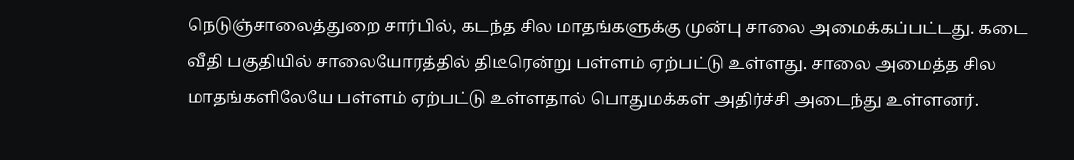நெடுஞ்சாலைத்துறை சார்பில், கடந்த சில மாதங்களுக்கு முன்பு சாலை அமைக்கப்பட்டது. கடை வீதி பகுதியில் சாலையோரத்தில் திடீரென்று பள்ளம் ஏற்பட்டு உள்ளது. சாலை அமைத்த சில மாதங்களிலேயே பள்ளம் ஏற்பட்டு உள்ளதால் பொதுமக்கள் அதிர்ச்சி அடைந்து உள்ளனர்.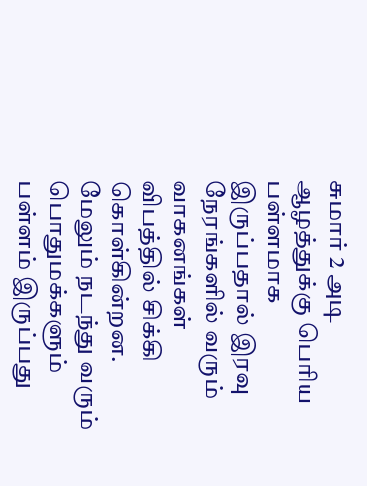சுமார் 2 அடி ஆழத்துக்கு பெரிய பள்ளமாக இருப்பதால் இரவு நேரங்களில் வரும் வாகனங்கள் விபத்தில் சிக்கி கொள்கின்றன. மேலும் நடந்து வரும் பொதுமக்களும் பள்ளம் இருப்பது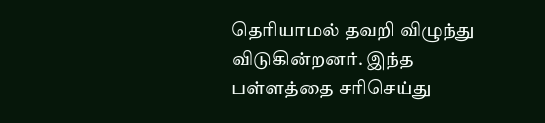தெரியாமல் தவறி விழுந்து விடுகின்றனர். இந்த பள்ளத்தை சரிசெய்து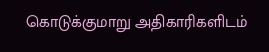கொடுக்குமாறு அதிகாரிகளிடம்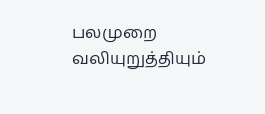பலமுறை வலியுறுத்தியும்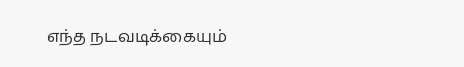எந்த நடவடிக்கையும்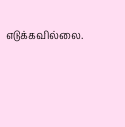எடுக்கவில்லை.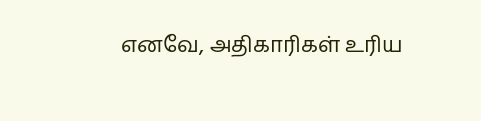எனவே, அதிகாரிகள் உரிய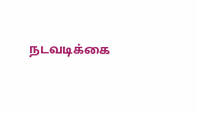நடவடிக்கை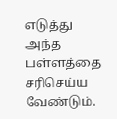எடுத்து அந்த பள்ளத்தை சரிசெய்ய வேண்டும்.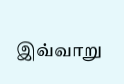இவ்வாறு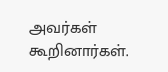அவர்கள் கூறினார்கள்.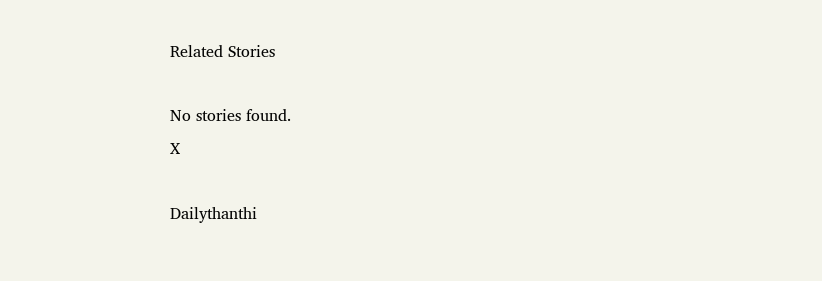Related Stories

No stories found.
X

Dailythanthi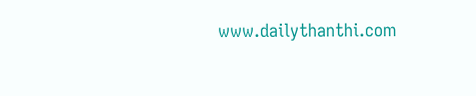www.dailythanthi.com